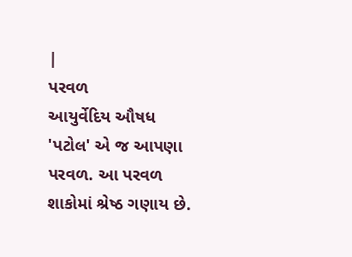|
પરવળ
આયુર્વેદિય ઔષધ 'પટોલ' એ જ આપણા પરવળ. આ પરવળ શાકોમાં શ્રેષ્ઠ ગણાય છે.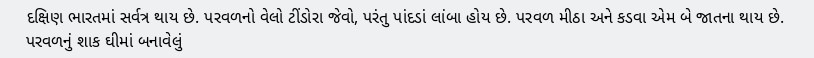દક્ષિણ ભારતમાં સર્વત્ર થાય છે. પરવળનો વેલો ટીંડોરા જેવો, પરંતુ પાંદડાં લાંબા હોય છે. પરવળ મીઠા અને કડવા એમ બે જાતના થાય છે. પરવળનું શાક ઘીમાં બનાવેલું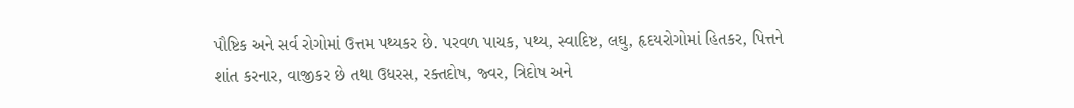પૌષ્ટિક અને સર્વ રોગોમાં ઉત્તમ પથ્યકર છે. પરવળ પાચક, પથ્ય, સ્વાદિષ્ટ, લઘુ, હૃદયરોગોમાં હિતકર, પિત્તને શાંત કરનાર, વાજીકર છે તથા ઉધરસ, રક્તદોષ, જ્વર, ત્રિદોષ અને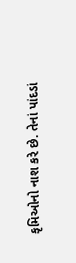કૃમિઓનો નાશ કરે છે. તેનાં પાંદડાં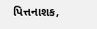પિત્તનાશક,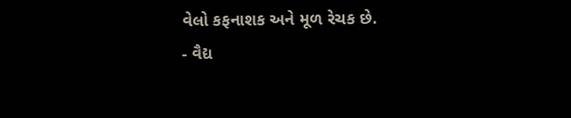વેલો કફનાશક અને મૂળ રેચક છે.
- વૈદ્ય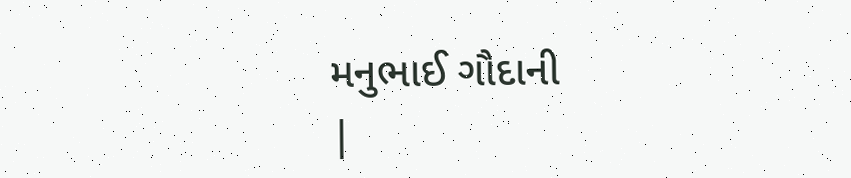મનુભાઈ ગૌદાની
|